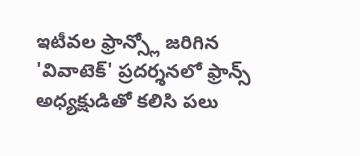ఇటీవల ఫ్రాన్స్లో జరిగిన 'వివాటెక్' ప్రదర్శనలో ఫ్రాన్స్ అధ్యక్షుడితో కలిసి పలు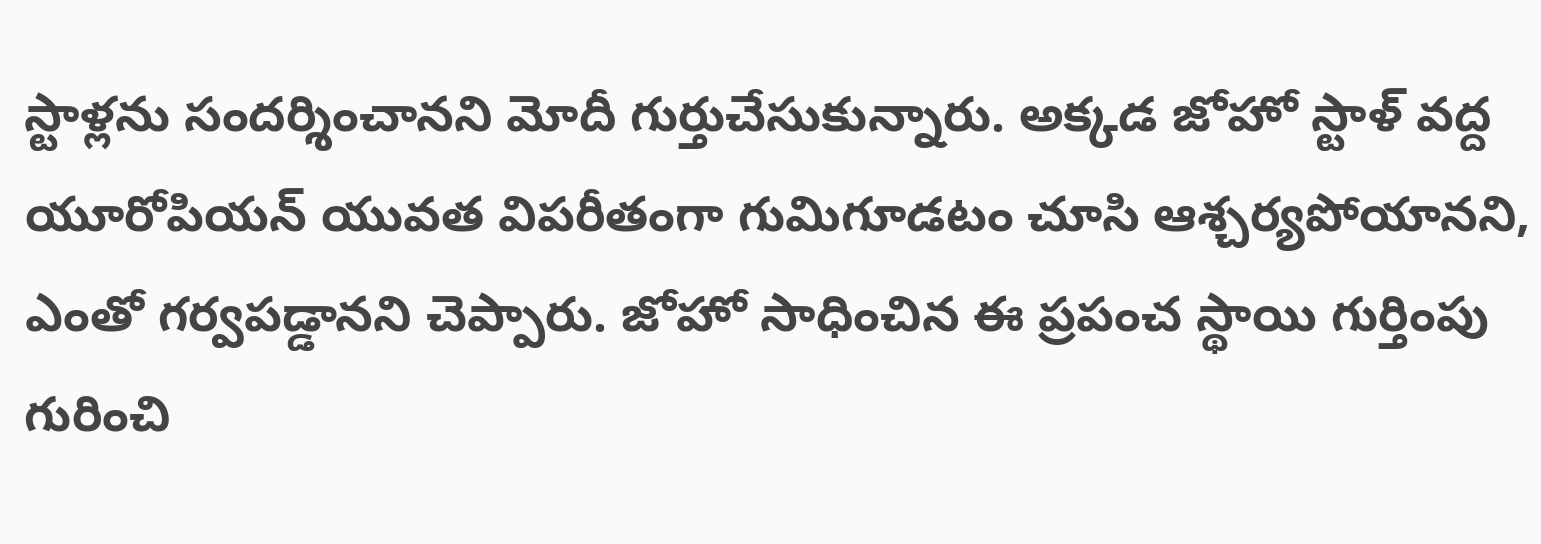స్టాళ్లను సందర్శించానని మోదీ గుర్తుచేసుకున్నారు. అక్కడ జోహో స్టాళ్ వద్ద యూరోపియన్ యువత విపరీతంగా గుమిగూడటం చూసి ఆశ్చర్యపోయానని, ఎంతో గర్వపడ్డానని చెప్పారు. జోహో సాధించిన ఈ ప్రపంచ స్థాయి గుర్తింపు గురించి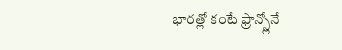భారత్లో కంటే ఫ్రాన్స్లోనే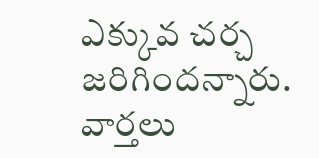ఎక్కువ చర్చ జరిగిందన్నారు.
వార్తలు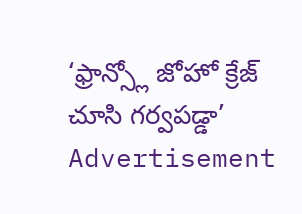‘ఫ్రాన్స్లో జోహో క్రేజ్ చూసి గర్వపడ్డా’
Advertisement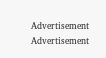Advertisement
Advertisement